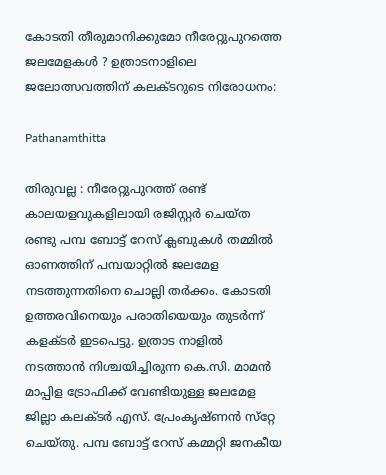കോടതി തീരുമാനിക്കുമോ നീരേറ്റുപുറത്തെ ജലമേളകൾ ? ഉത്രാടനാളിലെ ജലോത്സവത്തിന് കലക്ടറുടെ നിരോധനം:

Pathanamthitta

തിരുവല്ല : നീരേറ്റുപുറത്ത് രണ്ട് കാലയളവുകളിലായി രജിസ്റ്റര്‍ ചെയ്ത രണ്ടു പമ്പ ബോട്ട് റേസ് ക്ലബുകള്‍ തമ്മില്‍ ഓണത്തിന് പമ്പയാറ്റില്‍ ജലമേള നടത്തുന്നതിനെ ചൊല്ലി തർക്കം. കോടതി ഉത്തരവിനെയും പരാതിയെയും തുടര്‍ന്ന് കളക്ടർ ഇടപെട്ടു. ഉത്രാട നാളില്‍ നടത്താന്‍ നിശ്ചയിച്ചിരുന്ന കെ.സി. മാമന്‍ മാപ്പിള ട്രോഫിക്ക് വേണ്ടിയുള്ള ജലമേള ജില്ലാ കലക്ടര്‍ എസ്. പ്രേംകൃഷ്ണന്‍ സ്‌റ്റേ ചെയ്തു. പമ്പ ബോട്ട് റേസ് കമ്മറ്റി ജനകീയ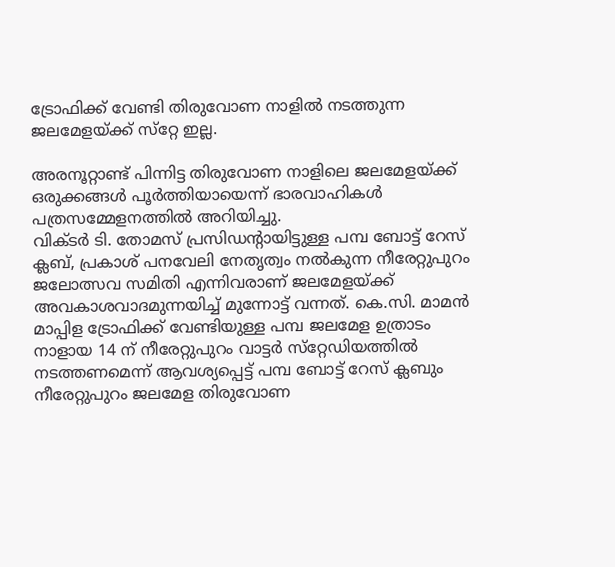ട്രോഫിക്ക് വേണ്ടി തിരുവോണ നാളില്‍ നടത്തുന്ന ജലമേളയ്ക്ക് സ്‌റ്റേ ഇല്ല.

അരനൂറ്റാണ്ട് പിന്നിട്ട തിരുവോണ നാളിലെ ജലമേളയ്ക്ക് ഒരുക്കങ്ങള്‍ പൂര്‍ത്തിയായെന്ന് ഭാരവാഹികള്‍ പത്രസമ്മേളനത്തില്‍ അറിയിച്ചു.
വിക്ടര്‍ ടി. തോമസ് പ്രസിഡന്റായിട്ടുള്ള പമ്പ ബോട്ട് റേസ് ക്ലബ്, പ്രകാശ് പനവേലി നേതൃത്വം നല്‍കുന്ന നീരേറ്റുപുറം ജലോത്സവ സമിതി എന്നിവരാണ് ജലമേളയ്ക്ക് അവകാശവാദമുന്നയിച്ച് മുന്നോട്ട് വന്നത്. കെ.സി. മാമന്‍ മാപ്പിള ട്രോഫിക്ക് വേണ്ടിയുള്ള പമ്പ ജലമേള ഉത്രാടം നാളായ 14 ന് നീരേറ്റുപുറം വാട്ടര്‍ സ്‌റ്റേഡിയത്തില്‍ നടത്തണമെന്ന് ആവശ്യപ്പെട്ട് പമ്പ ബോട്ട് റേസ് ക്ലബും നീരേറ്റുപുറം ജലമേള തിരുവോണ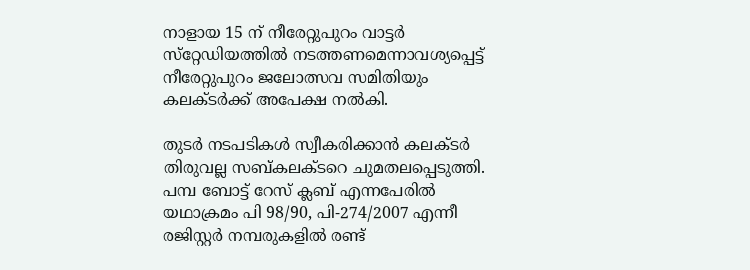നാളായ 15 ന് നീരേറ്റുപുറം വാട്ടര്‍ സ്‌റ്റേഡിയത്തില്‍ നടത്തണമെന്നാവശ്യപ്പെട്ട് നീരേറ്റുപുറം ജലോത്സവ സമിതിയും കലക്ടര്‍ക്ക് അപേക്ഷ നല്‍കി.

തുടര്‍ നടപടികള്‍ സ്വീകരിക്കാന്‍ കലക്ടര്‍ തിരുവല്ല സബ്കലക്ടറെ ചുമതലപ്പെടുത്തി. പമ്പ ബോട്ട് റേസ് ക്ലബ് എന്നപേരില്‍ യഥാക്രമം പി 98/90, പി-274/2007 എന്നീ രജിസ്റ്റര്‍ നമ്പരുകളില്‍ രണ്ട്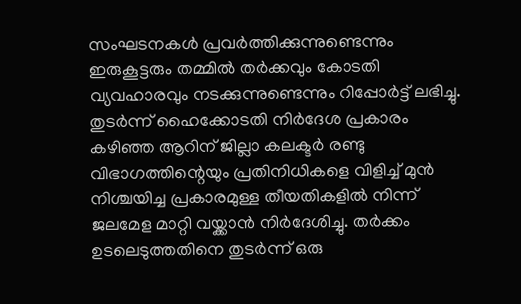സംഘടനകള്‍ പ്രവര്‍ത്തിക്കുന്നുണ്ടെന്നും ഇരുകൂട്ടരും തമ്മില്‍ തര്‍ക്കവും കോടതി വ്യവഹാരവും നടക്കുന്നുണ്ടെന്നും റിപ്പോര്‍ട്ട് ലഭിച്ചു. തുടര്‍ന്ന് ഹൈക്കോടതി നിര്‍ദേശ പ്രകാരം കഴിഞ്ഞ ആറിന് ജില്ലാ കലക്ടര്‍ രണ്ടു വിഭാഗത്തിന്റെയും പ്രതിനിധികളെ വിളിച്ച് മുന്‍ നിശ്ചയിച്ച പ്രകാരമുള്ള തീയതികളില്‍ നിന്ന് ജലമേള മാറ്റി വയ്ക്കാന്‍ നിര്‍ദേശിച്ചു. തര്‍ക്കം ഉടലെടുത്തതിനെ തുടര്‍ന്ന് ഒരു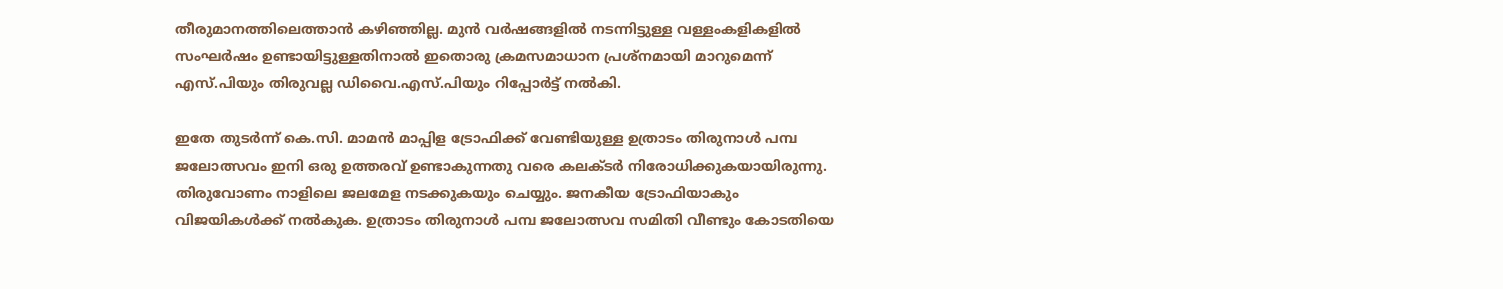തീരുമാനത്തിലെത്താന്‍ കഴിഞ്ഞില്ല. മുന്‍ വര്‍ഷങ്ങളില്‍ നടന്നിട്ടുള്ള വള്ളംകളികളില്‍ സംഘര്‍ഷം ഉണ്ടായിട്ടുള്ളതിനാല്‍ ഇതൊരു ക്രമസമാധാന പ്രശ്‌നമായി മാറുമെന്ന് എസ്.പിയും തിരുവല്ല ഡിവൈ.എസ്.പിയും റിപ്പോര്‍ട്ട് നല്‍കി.

ഇതേ തുടര്‍ന്ന് കെ.സി. മാമന്‍ മാപ്പിള ട്രോഫിക്ക് വേണ്ടിയുള്ള ഉത്രാടം തിരുനാള്‍ പമ്പ ജലോത്സവം ഇനി ഒരു ഉത്തരവ് ഉണ്ടാകുന്നതു വരെ കലക്ടര്‍ നിരോധിക്കുകയായിരുന്നു. തിരുവോണം നാളിലെ ജലമേള നടക്കുകയും ചെയ്യും. ജനകീയ ട്രോഫിയാകും വിജയികള്‍ക്ക് നല്‍കുക. ഉത്രാടം തിരുനാള്‍ പമ്പ ജലോത്സവ സമിതി വീണ്ടും കോടതിയെ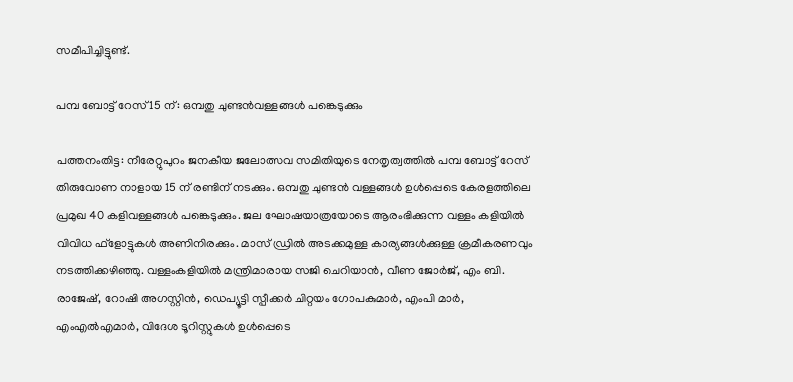സമീപിച്ചിട്ടുണ്ട്.

പമ്പ ബോട്ട് റേസ് 15 ന്: ഒമ്പതു ചുണ്ടന്‍വള്ളങ്ങള്‍ പങ്കെടുക്കും

പത്തനംതിട്ട: നീരേറ്റുപുറം ജനകീയ ജലോത്സവ സമിതിയുടെ നേതൃത്വത്തില്‍ പമ്പ ബോട്ട് റേസ് തിരുവോണ നാളായ 15 ന് രണ്ടിന് നടക്കും. ഒമ്പതു ചുണ്ടന്‍ വള്ളങ്ങള്‍ ഉള്‍പ്പെടെ കേരളത്തിലെ പ്രമുഖ 40 കളിവള്ളങ്ങള്‍ പങ്കെടുക്കും. ജല ഘോഷയാത്രയോടെ ആരംഭിക്കുന്ന വള്ളം കളിയില്‍ വിവിധ ഫ്‌ളോട്ടുകള്‍ അണിനിരക്കും. മാസ് ഡ്രില്‍ അടക്കമുള്ള കാര്യങ്ങള്‍ക്കുള്ള ക്രമീകരണവും നടത്തിക്കഴിഞ്ഞു. വള്ളംകളിയില്‍ മന്ത്രിമാരായ സജി ചെറിയാന്‍, വീണ ജോര്‍ജ്, എം ബി. രാജേഷ്, റോഷി അഗസ്റ്റിന്‍, ഡെപ്യൂട്ടി സ്പീക്കര്‍ ചിറ്റയം ഗോപകുമാര്‍, എംപി മാര്‍, എംഎല്‍എമാര്‍, വിദേശ ടൂറിസ്റ്റുകള്‍ ഉള്‍പ്പെടെ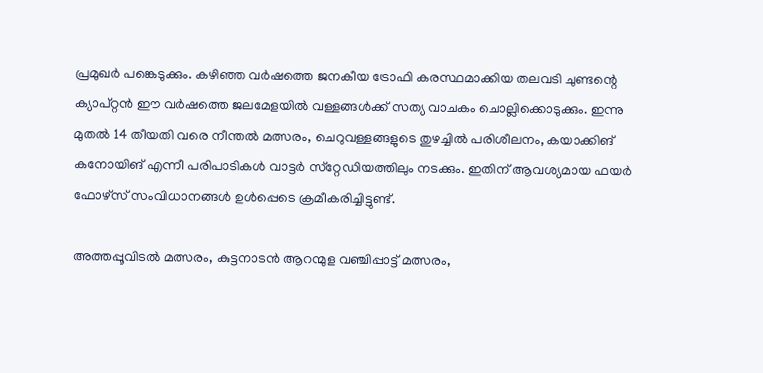പ്രമുഖര്‍ പങ്കെടുക്കും. കഴിഞ്ഞ വര്‍ഷത്തെ ജനകീയ ട്രോഫി കരസ്ഥമാക്കിയ തലവടി ചുണ്ടന്റെ ക്യാപ്റ്റന്‍ ഈ വര്‍ഷത്തെ ജലമേളയില്‍ വള്ളങ്ങള്‍ക്ക് സത്യ വാചകം ചൊല്ലിക്കൊടുക്കും. ഇന്നു മുതല്‍ 14 തീയതി വരെ നീന്തല്‍ മത്സരം, ചെറുവള്ളങ്ങളുടെ തുഴച്ചില്‍ പരിശീലനം, കയാക്കിങ് കനോയിങ് എന്നീ പരിപാടികള്‍ വാട്ടര്‍ സ്‌റ്റേഡിയത്തിലും നടക്കും. ഇതിന് ആവശ്യമായ ഫയര്‍ ഫോഴ്‌സ് സംവിധാനങ്ങള്‍ ഉള്‍പ്പെടെ ക്രമീകരിച്ചിട്ടുണ്ട്.

അത്തപ്പൂവിടല്‍ മത്സരം, കുട്ടനാടന്‍ ആറന്മുള വഞ്ചിപ്പാട്ട് മത്സരം,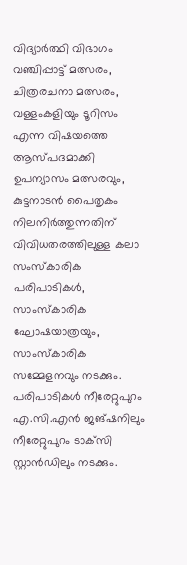വിദ്യാര്‍ത്ഥി വിഭാഗം വഞ്ചിപ്പാട്ട് മത്സരം, ചിത്രരചനാ മത്സരം, വള്ളംകളിയും ടൂറിസം എന്ന വിഷയത്തെ ആസ്പദമാക്കി ഉപന്യാസം മത്സരവും, കുട്ടനാടന്‍ പൈതൃകം നിലനിര്‍ത്തുന്നതിന് വിവിധതരത്തിലുള്ള കലാ സംസ്‌കാരിക പരിപാടികള്‍, സാംസ്‌കാരിക ഘോഷയാത്രയും, സാംസ്‌കാരിക സമ്മേളനവും നടക്കും. പരിപാടികള്‍ നീരേറ്റുപുറം എ.സി.എന്‍ ജങ്ഷനിലും നീരേറ്റുപുറം ടാക്‌സി സ്റ്റാന്‍ഡിലും നടക്കും.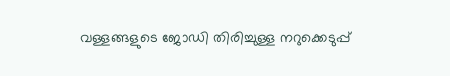വള്ളങ്ങളുടെ ജോഡി തിരിച്ചുള്ള നറുക്കെടുപ്പ്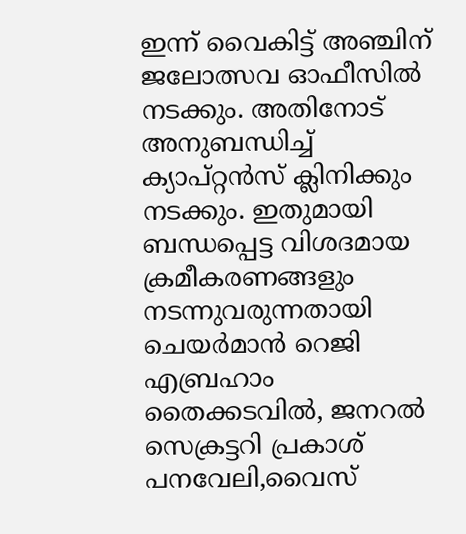ഇന്ന് വൈകിട്ട് അഞ്ചിന് ജലോത്സവ ഓഫീസില്‍ നടക്കും. അതിനോട് അനുബന്ധിച്ച് ക്യാപ്റ്റന്‍സ് ക്ലിനിക്കും നടക്കും. ഇതുമായി ബന്ധപ്പെട്ട വിശദമായ ക്രമീകരണങ്ങളും നടന്നുവരുന്നതായി ചെയര്‍മാന്‍ റെജി എബ്രഹാം തൈക്കടവില്‍, ജനറല്‍ സെക്രട്ടറി പ്രകാശ് പനവേലി,വൈസ്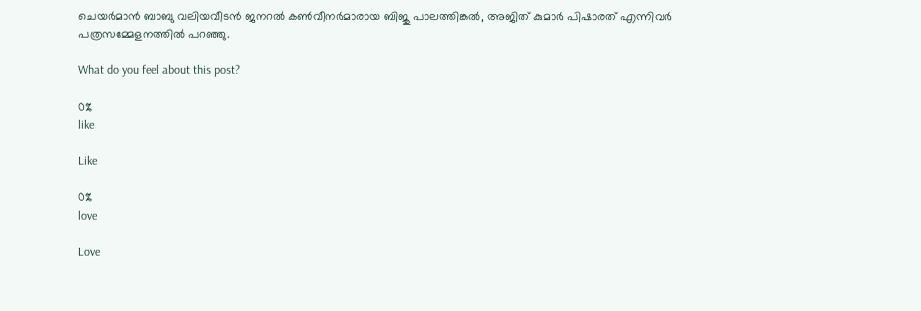ചെയര്‍മാന്‍ ബാബു വലിയവീടന്‍ ജനറല്‍ കണ്‍വീനര്‍മാരായ ബിജു പാലത്തിങ്കല്‍, അജിത് കുമാര്‍ പിഷാരത് എന്നിവര്‍ പത്രസമ്മേളനത്തില്‍ പറഞ്ഞു.

What do you feel about this post?

0%
like

Like

0%
love

Love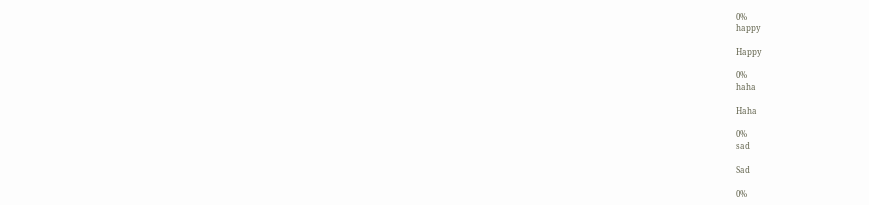0%
happy

Happy

0%
haha

Haha

0%
sad

Sad

0%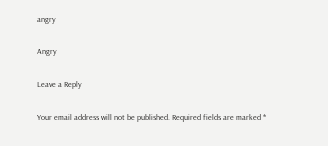angry

Angry

Leave a Reply

Your email address will not be published. Required fields are marked *